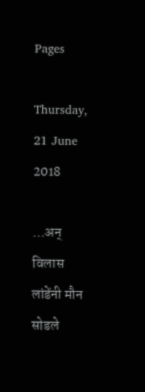Pages

Thursday, 21 June 2018

…अन्‌ विलास लांडेंनी मौन सोडले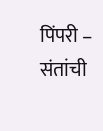पिंपरी – संतांची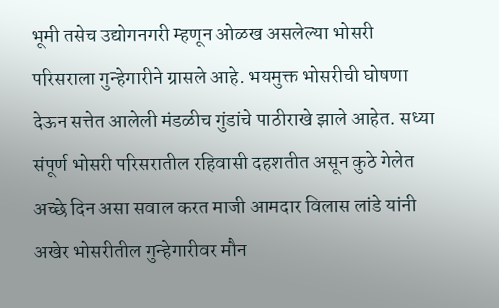भूमी तसेच उद्योगनगरी म्हणून ओळख असलेल्या भोसरी परिसराला गुन्हेगारीने ग्रासले आहे. भयमुक्त भोसरीची घोषणा देऊन सत्तेत आलेली मंडळीच गुंडांचे पाठीराखे झाले आहेत. सध्या संपूर्ण भोसरी परिसरातील रहिवासी दहशतीत असून कुठे गेलेत अच्छे दिन असा सवाल करत माजी आमदार विलास लांडे यांनी अखेर भोसरीतील गुन्हेगारीवर मौन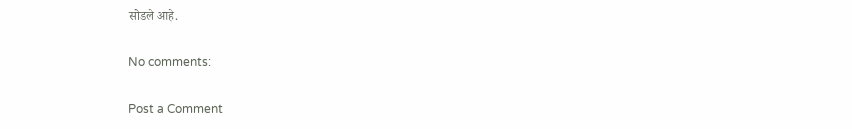सोडले आहे.

No comments:

Post a Comment